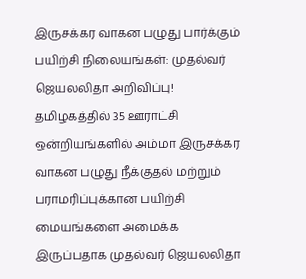இருசக்கர வாகன பழுது பார்க்கும் பயிற்சி நிலையங்கள்: முதல்வர் ஜெயலலிதா அறிவிப்பு!
தமிழகத்தில் 35 ஊராட்சி ஒன்றியங்களில் அம்மா இருசக்கர வாகன பழுது நீக்குதல் மற்றும் பராமரிப்புக்கான பயிற்சி மையங்களை அமைக்க இருப்பதாக முதல்வர் ஜெயலலிதா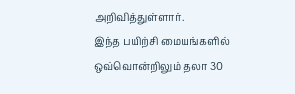அறிவித்துள்ளார்.
இந்த பயிற்சி மையங்களில் ஒவ்வொன்றிலும் தலா 30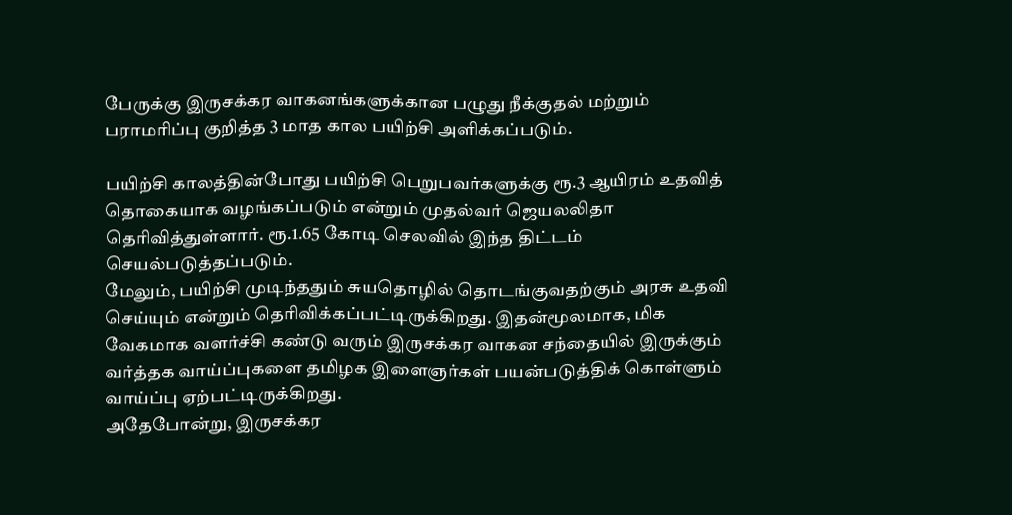பேருக்கு இருசக்கர வாகனங்களுக்கான பழுது நீக்குதல் மற்றும் பராமரிப்பு குறித்த 3 மாத கால பயிற்சி அளிக்கப்படும்.

பயிற்சி காலத்தின்போது பயிற்சி பெறுபவர்களுக்கு ரூ.3 ஆயிரம் உதவித் தொகையாக வழங்கப்படும் என்றும் முதல்வர் ஜெயலலிதா தெரிவித்துள்ளார். ரூ.1.65 கோடி செலவில் இந்த திட்டம் செயல்படுத்தப்படும்.
மேலும், பயிற்சி முடிந்ததும் சுயதொழில் தொடங்குவதற்கும் அரசு உதவி செய்யும் என்றும் தெரிவிக்கப்பட்டிருக்கிறது. இதன்மூலமாக, மிக வேகமாக வளர்ச்சி கண்டு வரும் இருசக்கர வாகன சந்தையில் இருக்கும் வர்த்தக வாய்ப்புகளை தமிழக இளைஞர்கள் பயன்படுத்திக் கொள்ளும் வாய்ப்பு ஏற்பட்டிருக்கிறது.
அதேபோன்று, இருசக்கர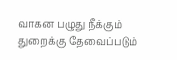வாகன பழுது நீக்கும் துறைக்கு தேவைப்படும்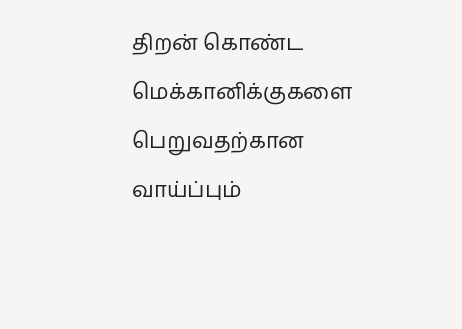திறன் கொண்ட மெக்கானிக்குகளை பெறுவதற்கான வாய்ப்பும்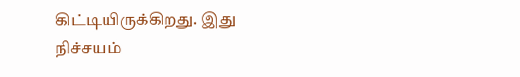கிட்டியிருக்கிறது. இது நிச்சயம்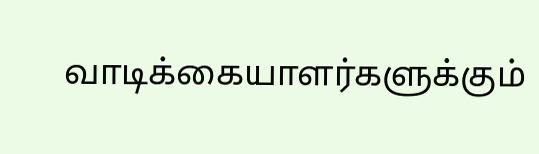வாடிக்கையாளர்களுக்கும்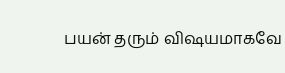பயன் தரும் விஷயமாகவே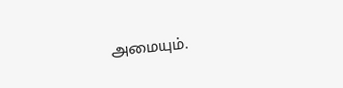அமையும்.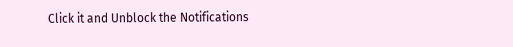Click it and Unblock the Notifications